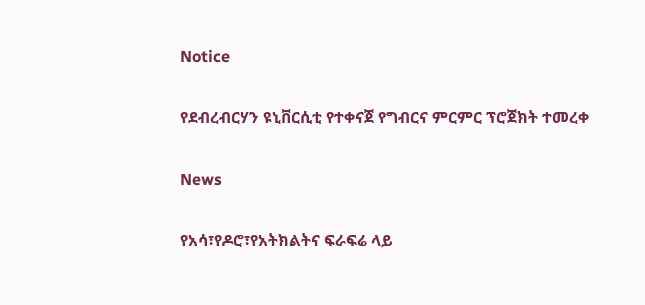Notice

የደብረብርሃን ዩኒቨርሲቲ የተቀናጀ የግብርና ምርምር ፕሮጀክት ተመረቀ

News

የአሳ፣የዶሮ፣የአትክልትና ፍራፍሬ ላይ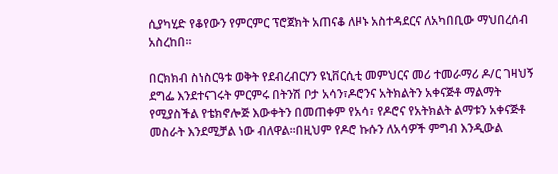ሲያካሂድ የቆየውን የምርምር ፕሮጀክት አጠናቆ ለዞኑ አስተዳደርና ለአካበቢው ማህበረሰብ አስረከበ፡፡

በርክክብ ስነስርዓቱ ወቅት የደብረብርሃን ዩኒቨርሲቲ መምህርና መሪ ተመራማሪ ዶ/ር ገዛህኝ ደግፌ እንደተናገሩት ምርምሩ በትንሽ ቦታ አሳን፣ዶሮንና አትክልትን አቀናጅቶ ማልማት የሚያስችል የቴክኖሎጅ እውቀትን በመጠቀም የአሳ፣ የዶሮና የአትክልት ልማቱን አቀናጅቶ መስራት እንደሚቻል ነው ብለዋል፡፡በዚህም የዶሮ ኩሱን ለአሳዎች ምግብ እንዲውል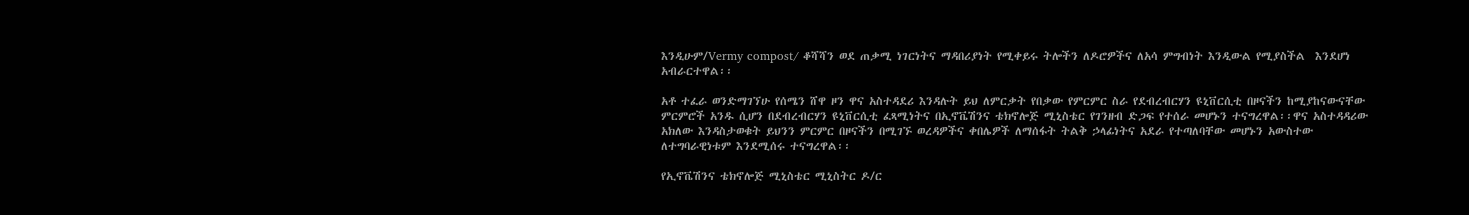እንዲሁም/Vermy compost/ ቆሻሻን ወደ ጠቃሚ ነገርነትና ማዳበሪያነት የሚቀይሩ ትሎችን ለዶሮዎችና ለአሳ ምግብነት እንዲውል የሚያስችል  እንደሆነ አብራርተዋል፡፡

አቶ ተፈራ ወንድማገኘሁ የሰሜን ሸዋ ዞን ዋና አስተዳደሪ እንዳሉት ይህ ለምርቃት የበቃው የምርምር ስራ የደብረብርሃን ዩኒቨርሲቲ በዞናችን ከሚያከናውናቸው ምርምሮች አንዱ ሲሆን በደብረብርሃን ዩኒቨርሲቲ ፈጻሚነትና በኢኖቬሽንና ቴክኖሎጅ ሚኒስቴር የገንዘብ ድጋፍ የተሰራ መሆኑን ተናግረዋል፡፡ዋና አስተዳዳሪው አክለው እንዳስታወቁት ይህንን ምርምር በዞናችን በሚገኙ ወረዳዎችና ቀበሌዎች ለማሰፋት ትልቅ ኃላፊነትና አደራ የተጣለባቸው መሆኑን አውስተው ለተግባራዊነቱም እንደሚሰሩ ተናግረዋል፡፡

የኢኖቬሽንና ቴክኖሎጅ ሚኒስቴር ሚኒስትር ዶ/ር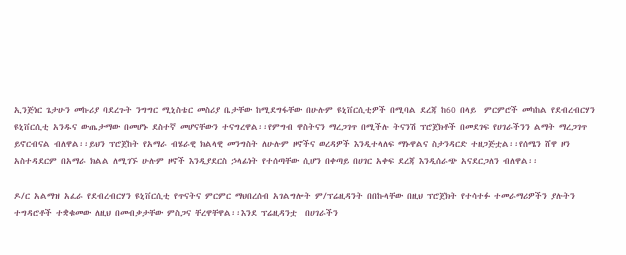ኢንጅነር ጌታሁን መኩሪያ ባደረጉት ንግግር ሚኒስቴር መስሪያ ቤታቸው ከሚደግፋቸው በሁሉም ዩኒቨርሲቲዎች በሚባል ደረጃ ከ60 በላይ  ምርምሮች መካከል የደብረብርሃን ዩኒቨርሲቲ አንዱና ውጤታማው በመሆኑ ደስተኛ መሆናቸውን ተናግረዋል፡፡የምግብ ዋስትናን ማረጋገጥ በሚችሉ ትናንሽ ፕሮጀክቶች በመደገፍ የሀገራችንን ልማት ማረጋገጥ ይኖርብናል ብለዋል፡፡ይህን ፕሮጀከት የአማራ ብሄራዊ ክልላዊ መንግስት ለሁሉም ዞኖችና ወረዳዎች እንዲተላለፍ ማኑዋልና ስታንዳርድ ተዘጋጅቷል፡፡የሰሜን ሸዋ ዞን አስተዳደርም በአማራ ክልል ለሚገኙ ሁሉም ዞኖች እንዲያደርስ ኃላፊነት የተሰጣቸው ሲሆን በቀጣይ በሀገር አቀፍ ደረጃ እንዲሰራጭ አናደርጋለን ብለዋል፡፡

ዶ/ር አልማዝ አፈራ የደብረብርሃን ዩኒቨርሲቲ የጥናትና ምርምር ማህበረሰብ አገልግሎት ም/ፕሬዚዳንት በበኩላቸው በዚህ ፕሮጀክት የተሳተፉ ተመራማሪዎችን ያሉትን ተግዳሮቶች ተቋቁመው ለዚህ በመብቃታቸው ምስጋና ቸረዋቸዋል፡፡እንደ ፕሬዚዳንቷ  በሀገራችን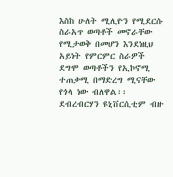እስከ ሁለት ሚሊዮን የሚደርሱ ስራአጥ ወጣቶች መኖራቸው የሚታወቅ በመሆን እንደነዚህ አይነት የምርምር ስራዎች ደግሞ ወጣቶችን የኢኮኖሚ ተጠቃሚ በማድረግ ሚናቸው የጎላ ነው ብለዋል፡፡ደብረብርሃን ዩኒቨርሲቲም ብዙ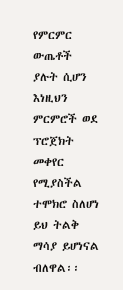የምርምር ውጤቶች ያሉት ሲሆን እነዚህን ምርምሮች ወደ ፕሮጀክት መቀየር የሚያስችል ተሞክሮ ስለሆነ ይህ ትልቅ ማሳያ ይሆነናል ብለዋል፡፡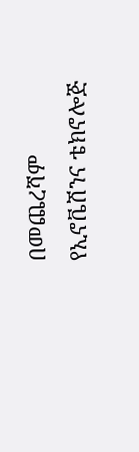በመጨረሻም የኢኖቬሽንና ቴክኖሎጅ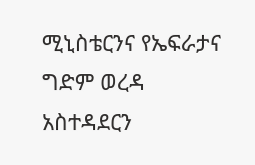ሚኒስቴርንና የኤፍራታና ግድም ወረዳ አስተዳደርን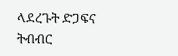ላደረጉት ድጋፍና ትብብር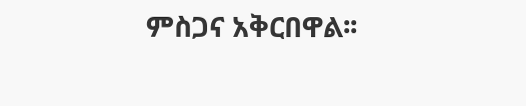ምስጋና አቅርበዋል፡፡